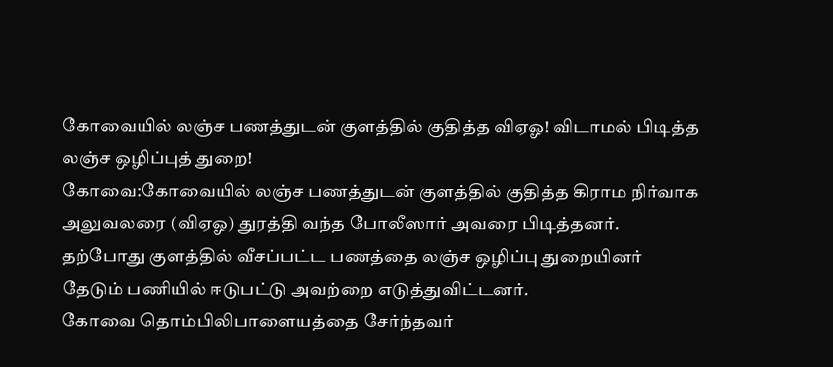கோவையில் லஞ்ச பணத்துடன் குளத்தில் குதித்த விஏஓ! விடாமல் பிடித்த லஞ்ச ஒழிப்புத் துறை!
கோவை:கோவையில் லஞ்ச பணத்துடன் குளத்தில் குதித்த கிராம நிர்வாக அலுவலரை (விஏஓ) துரத்தி வந்த போலீஸார் அவரை பிடித்தனர். தற்போது குளத்தில் வீசப்பட்ட பணத்தை லஞ்ச ஒழிப்பு துறையினர் தேடும் பணியில் ஈடுபட்டு அவற்றை எடுத்துவிட்டனர்.
கோவை தொம்பிலிபாளையத்தை சேர்ந்தவர்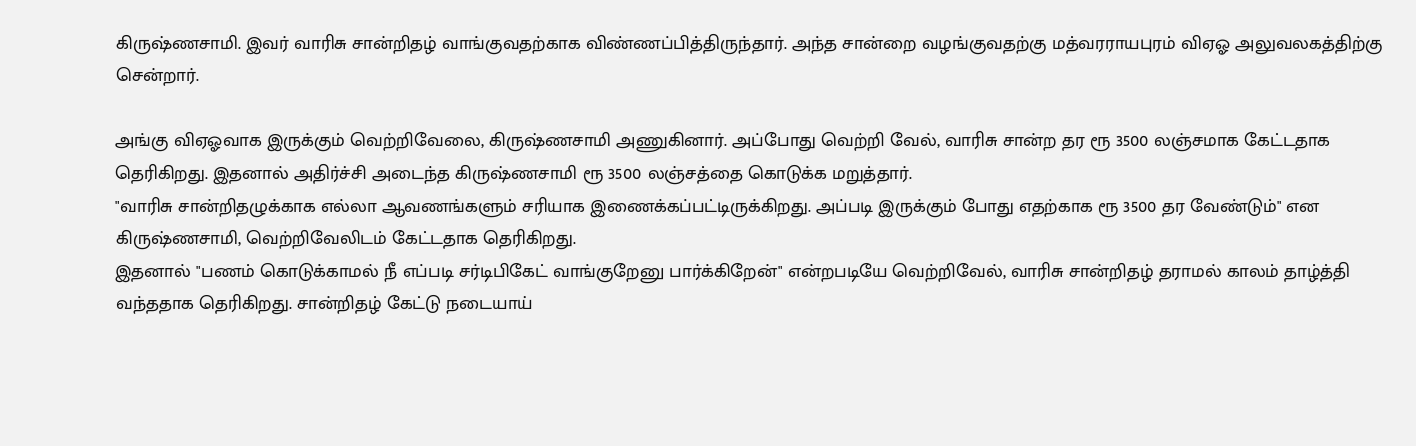கிருஷ்ணசாமி. இவர் வாரிசு சான்றிதழ் வாங்குவதற்காக விண்ணப்பித்திருந்தார். அந்த சான்றை வழங்குவதற்கு மத்வரராயபுரம் விஏஓ அலுவலகத்திற்கு சென்றார்.

அங்கு விஏஓவாக இருக்கும் வெற்றிவேலை, கிருஷ்ணசாமி அணுகினார். அப்போது வெற்றி வேல், வாரிசு சான்ற தர ரூ 3500 லஞ்சமாக கேட்டதாக தெரிகிறது. இதனால் அதிர்ச்சி அடைந்த கிருஷ்ணசாமி ரூ 3500 லஞ்சத்தை கொடுக்க மறுத்தார்.
"வாரிசு சான்றிதழுக்காக எல்லா ஆவணங்களும் சரியாக இணைக்கப்பட்டிருக்கிறது. அப்படி இருக்கும் போது எதற்காக ரூ 3500 தர வேண்டும்" என கிருஷ்ணசாமி, வெற்றிவேலிடம் கேட்டதாக தெரிகிறது.
இதனால் "பணம் கொடுக்காமல் நீ எப்படி சர்டிபிகேட் வாங்குறேனு பார்க்கிறேன்" என்றபடியே வெற்றிவேல், வாரிசு சான்றிதழ் தராமல் காலம் தாழ்த்தி வந்ததாக தெரிகிறது. சான்றிதழ் கேட்டு நடையாய்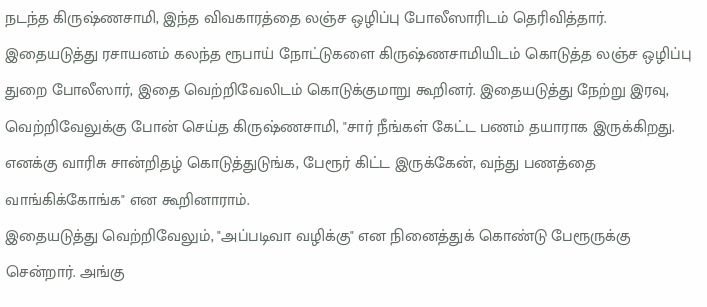நடந்த கிருஷ்ணசாமி, இந்த விவகாரத்தை லஞ்ச ஒழிப்பு போலீஸாரிடம் தெரிவித்தார்.
இதையடுத்து ரசாயனம் கலந்த ரூபாய் நோட்டுகளை கிருஷ்ணசாமியிடம் கொடுத்த லஞ்ச ஒழிப்பு துறை போலீஸார், இதை வெற்றிவேலிடம் கொடுக்குமாறு கூறினர். இதையடுத்து நேற்று இரவு, வெற்றிவேலுக்கு போன் செய்த கிருஷ்ணசாமி, "சார் நீங்கள் கேட்ட பணம் தயாராக இருக்கிறது. எனக்கு வாரிசு சான்றிதழ் கொடுத்துடுங்க, பேரூர் கிட்ட இருக்கேன், வந்து பணத்தை வாங்கிக்கோங்க" என கூறினாராம்.
இதையடுத்து வெற்றிவேலும், "அப்படிவா வழிக்கு" என நினைத்துக் கொண்டு பேரூருக்கு சென்றார். அங்கு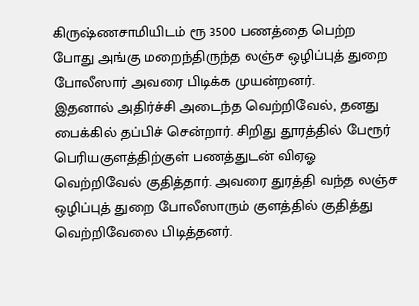கிருஷ்ணசாமியிடம் ரூ 3500 பணத்தை பெற்ற போது அங்கு மறைந்திருந்த லஞ்ச ஒழிப்புத் துறை போலீஸார் அவரை பிடிக்க முயன்றனர்.
இதனால் அதிர்ச்சி அடைந்த வெற்றிவேல், தனது பைக்கில் தப்பிச் சென்றார். சிறிது தூரத்தில் பேரூர் பெரியகுளத்திற்குள் பணத்துடன் விஏஓ வெற்றிவேல் குதித்தார். அவரை துரத்தி வந்த லஞ்ச ஒழிப்புத் துறை போலீஸாரும் குளத்தில் குதித்து வெற்றிவேலை பிடித்தனர்.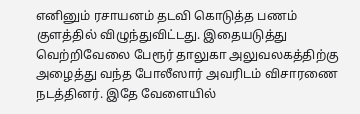எனினும் ரசாயனம் தடவி கொடுத்த பணம் குளத்தில் விழுந்துவிட்டது. இதையடுத்து வெற்றிவேலை பேரூர் தாலுகா அலுவலகத்திற்கு அழைத்து வந்த போலீஸார் அவரிடம் விசாரணை நடத்தினர். இதே வேளையில்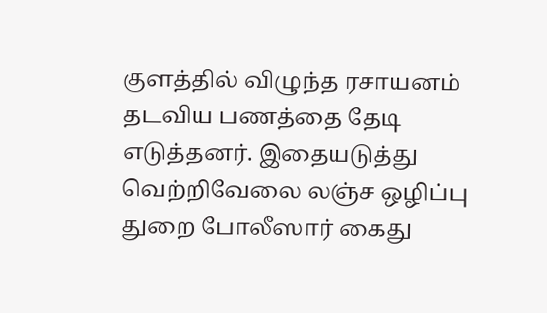குளத்தில் விழுந்த ரசாயனம் தடவிய பணத்தை தேடி எடுத்தனர். இதையடுத்து வெற்றிவேலை லஞ்ச ஒழிப்பு துறை போலீஸார் கைது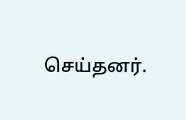செய்தனர்.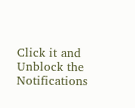Click it and Unblock the Notifications